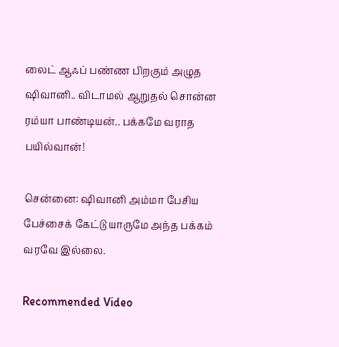லைட் ஆஃப் பண்ண பிறகும் அழுத ஷிவானி.. விடாமல் ஆறுதல் சொன்ன ரம்யா பாண்டியன்.. பக்கமே வராத பயில்வான்!

சென்னை: ஷிவானி அம்மா பேசிய பேச்சைக் கேட்டு யாருமே அந்த பக்கம் வரவே இல்லை.

Recommended Video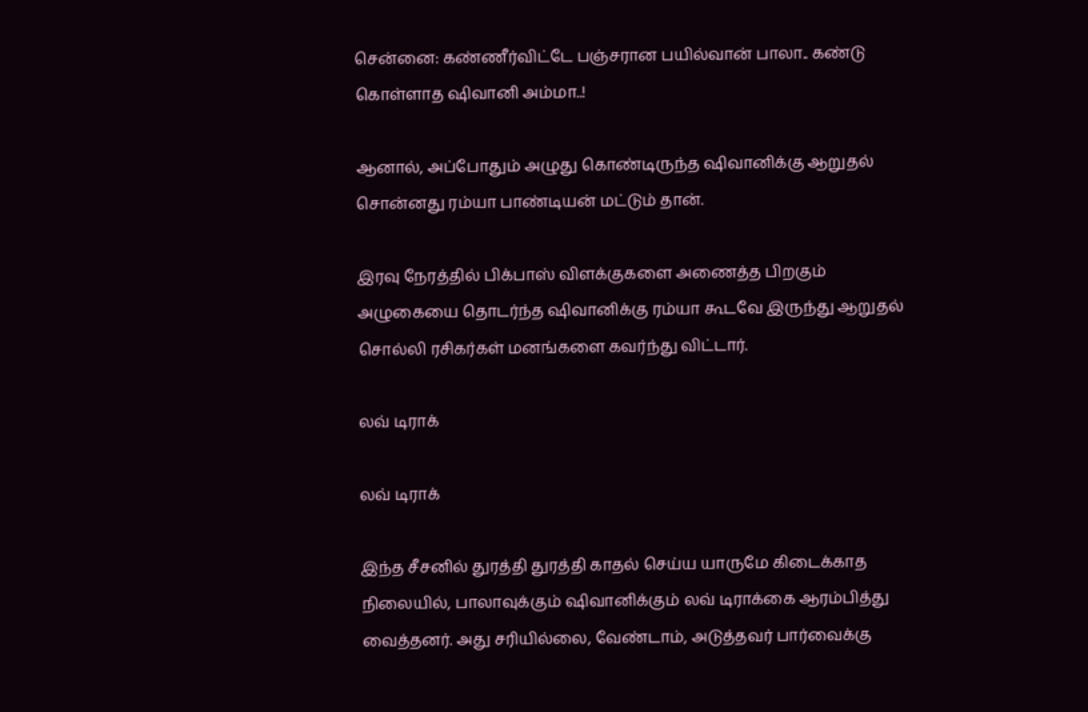சென்னை: கண்ணீர்விட்டே பஞ்சரான பயில்வான் பாலா.. கண்டு கொள்ளாத ஷிவானி அம்மா..!

ஆனால், அப்போதும் அழுது கொண்டிருந்த ஷிவானிக்கு ஆறுதல் சொன்னது ரம்யா பாண்டியன் மட்டும் தான்.

இரவு நேரத்தில் பிக்பாஸ் விளக்குகளை அணைத்த பிறகும் அழுகையை தொடர்ந்த ஷிவானிக்கு ரம்யா கூடவே இருந்து ஆறுதல் சொல்லி ரசிகர்கள் மனங்களை கவர்ந்து விட்டார்.

லவ் டிராக்

லவ் டிராக்

இந்த சீசனில் துரத்தி துரத்தி காதல் செய்ய யாருமே கிடைக்காத நிலையில், பாலாவுக்கும் ஷிவானிக்கும் லவ் டிராக்கை ஆரம்பித்து வைத்தனர். அது சரியில்லை, வேண்டாம், அடுத்தவர் பார்வைக்கு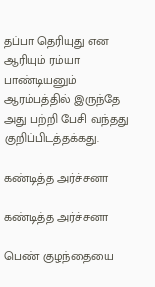தப்பா தெரியுது என ஆரியும் ரம்யா பாண்டியனும் ஆரம்பத்தில் இருந்தே அது பற்றி பேசி வந்தது குறிப்பிடத்தக்கது.

கண்டித்த அர்ச்சனா

கண்டித்த அர்ச்சனா

பெண் குழந்தையை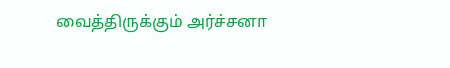வைத்திருக்கும் அர்ச்சனா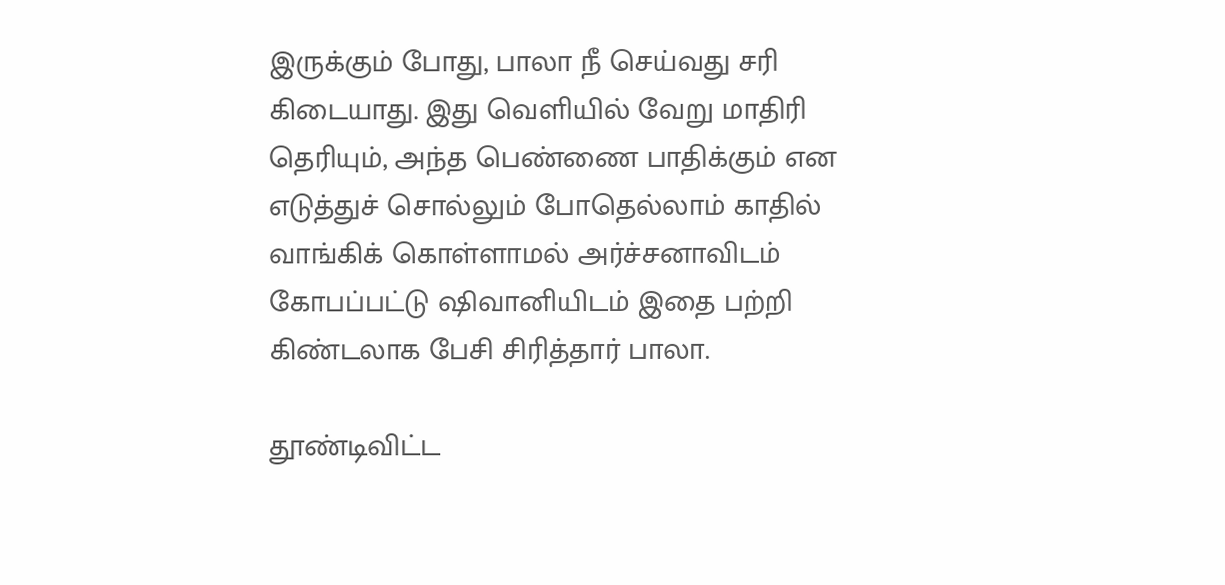இருக்கும் போது, பாலா நீ செய்வது சரி கிடையாது. இது வெளியில் வேறு மாதிரி தெரியும், அந்த பெண்ணை பாதிக்கும் என எடுத்துச் சொல்லும் போதெல்லாம் காதில் வாங்கிக் கொள்ளாமல் அர்ச்சனாவிடம் கோபப்பட்டு ஷிவானியிடம் இதை பற்றி கிண்டலாக பேசி சிரித்தார் பாலா.

தூண்டிவிட்ட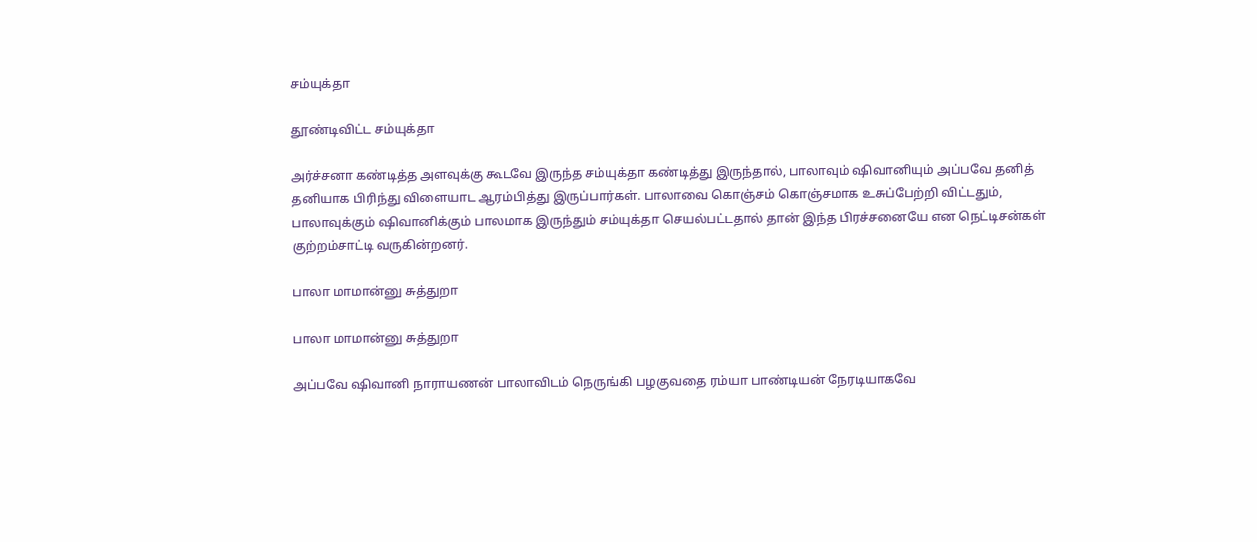சம்யுக்தா

தூண்டிவிட்ட சம்யுக்தா

அர்ச்சனா கண்டித்த அளவுக்கு கூடவே இருந்த சம்யுக்தா கண்டித்து இருந்தால், பாலாவும் ஷிவானியும் அப்பவே தனித் தனியாக பிரிந்து விளையாட ஆரம்பித்து இருப்பார்கள். பாலாவை கொஞ்சம் கொஞ்சமாக உசுப்பேற்றி விட்டதும், பாலாவுக்கும் ஷிவானிக்கும் பாலமாக இருந்தும் சம்யுக்தா செயல்பட்டதால் தான் இந்த பிரச்சனையே என நெட்டிசன்கள் குற்றம்சாட்டி வருகின்றனர்.

பாலா மாமான்னு சுத்துறா

பாலா மாமான்னு சுத்துறா

அப்பவே ஷிவானி நாராயணன் பாலாவிடம் நெருங்கி பழகுவதை ரம்யா பாண்டியன் நேரடியாகவே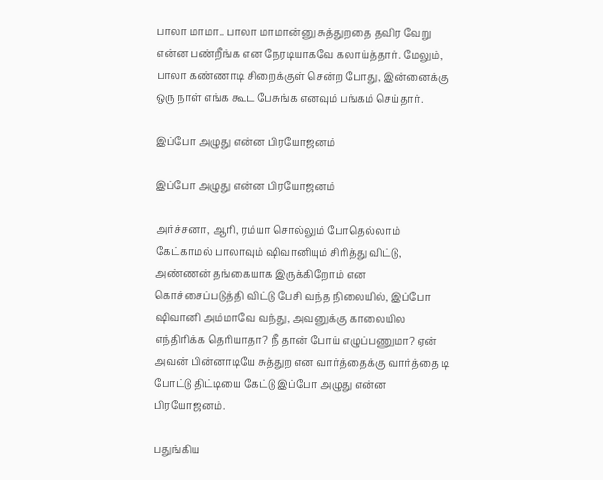பாலா மாமா.. பாலா மாமான்னு சுத்துறதை தவிர வேறு என்ன பண்றீங்க என நேரடியாகவே கலாய்த்தார். மேலும், பாலா கண்ணாடி சிறைக்குள் சென்ற போது, இன்னைக்கு ஒரு நாள் எங்க கூட பேசுங்க எனவும் பங்கம் செய்தார்.

இப்போ அழுது என்ன பிரயோஜனம்

இப்போ அழுது என்ன பிரயோஜனம்

அர்ச்சனா, ஆரி, ரம்யா சொல்லும் போதெல்லாம் கேட்காமல் பாலாவும் ஷிவானியும் சிரித்து விட்டு, அண்ணன் தங்கையாக இருக்கிறோம் என கொச்சைப்படுத்தி விட்டு பேசி வந்த நிலையில், இப்போ ஷிவானி அம்மாவே வந்து, அவனுக்கு காலையில எந்திரிக்க தெரியாதா? நீ தான் போய் எழுப்பணுமா? ஏன் அவன் பின்னாடியே சுத்துற என வார்த்தைக்கு வார்த்தை டி போட்டு திட்டியை கேட்டு இப்போ அழுது என்ன பிரயோஜனம்.

பதுங்கிய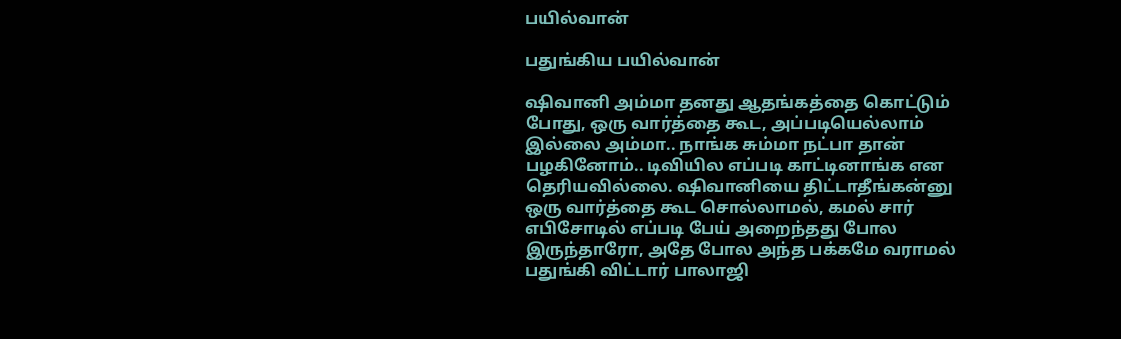பயில்வான்

பதுங்கிய பயில்வான்

ஷிவானி அம்மா தனது ஆதங்கத்தை கொட்டும் போது, ஒரு வார்த்தை கூட, அப்படியெல்லாம் இல்லை அம்மா.. நாங்க சும்மா நட்பா தான் பழகினோம்.. டிவியில எப்படி காட்டினாங்க என தெரியவில்லை. ஷிவானியை திட்டாதீங்கன்னு ஒரு வார்த்தை கூட சொல்லாமல், கமல் சார் எபிசோடில் எப்படி பேய் அறைந்தது போல இருந்தாரோ, அதே போல அந்த பக்கமே வராமல் பதுங்கி விட்டார் பாலாஜி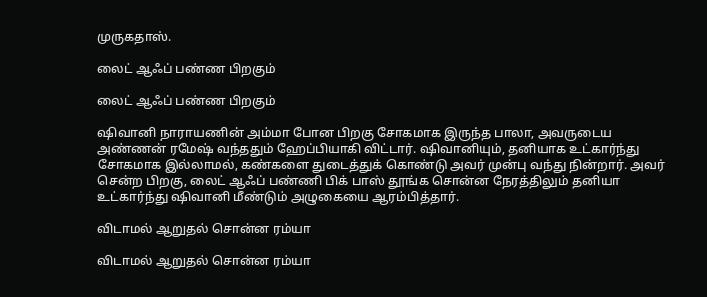முருகதாஸ்.

லைட் ஆஃப் பண்ண பிறகும்

லைட் ஆஃப் பண்ண பிறகும்

ஷிவானி நாராயணின் அம்மா போன பிறகு சோகமாக இருந்த பாலா, அவருடைய அண்ணன் ரமேஷ் வந்ததும் ஹேப்பியாகி விட்டார். ஷிவானியும், தனியாக உட்கார்ந்து சோகமாக இல்லாமல், கண்களை துடைத்துக் கொண்டு அவர் முன்பு வந்து நின்றார். அவர் சென்ற பிறகு, லைட் ஆஃப் பண்ணி பிக் பாஸ் தூங்க சொன்ன நேரத்திலும் தனியா உட்கார்ந்து ஷிவானி மீண்டும் அழுகையை ஆரம்பித்தார்.

விடாமல் ஆறுதல் சொன்ன ரம்யா

விடாமல் ஆறுதல் சொன்ன ரம்யா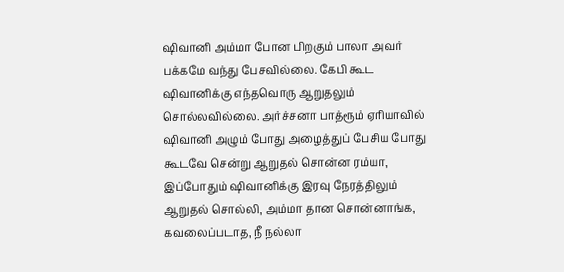ஷிவானி அம்மா போன பிறகும் பாலா அவர் பக்கமே வந்து பேசவில்லை. கேபி கூட ஷிவானிக்கு எந்தவொரு ஆறுதலும் சொல்லவில்லை. அர்ச்சனா பாத்ரூம் ஏரியாவில் ஷிவானி அழும் போது அழைத்துப் பேசிய போது கூடவே சென்று ஆறுதல் சொன்ன ரம்யா, இப்போதும் ஷிவானிக்கு இரவு நேரத்திலும் ஆறுதல் சொல்லி, அம்மா தான சொன்னாங்க, கவலைப்படாத, நீ நல்லா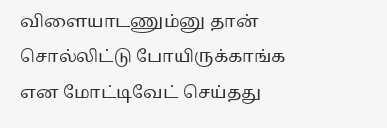விளையாடணும்னு தான் சொல்லிட்டு போயிருக்காங்க என மோட்டிவேட் செய்தது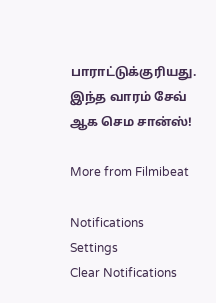பாராட்டுக்குரியது. இந்த வாரம் சேவ் ஆக செம சான்ஸ்!

More from Filmibeat

Notifications
Settings
Clear Notifications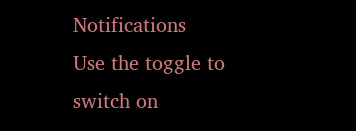Notifications
Use the toggle to switch on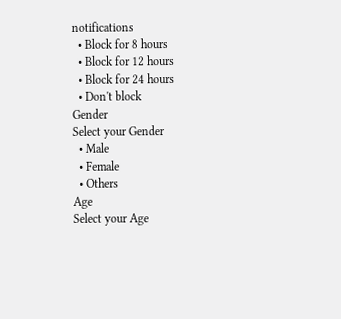notifications
  • Block for 8 hours
  • Block for 12 hours
  • Block for 24 hours
  • Don't block
Gender
Select your Gender
  • Male
  • Female
  • Others
Age
Select your Age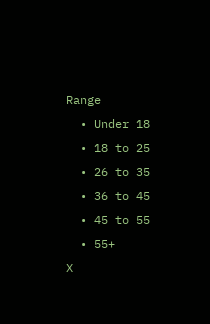Range
  • Under 18
  • 18 to 25
  • 26 to 35
  • 36 to 45
  • 45 to 55
  • 55+
X